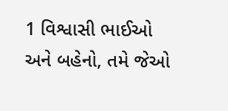1 વિશ્વાસી ભાઈઓ અને બહેનો, તમે જેઓ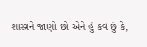શાસ્ત્રને જાણો છો એને હું કવ છું કે,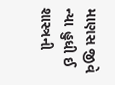માણસ જીવે ન્યા હુધી ઈ શાસ્ત્રની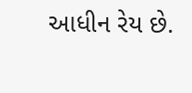આધીન રેય છે.